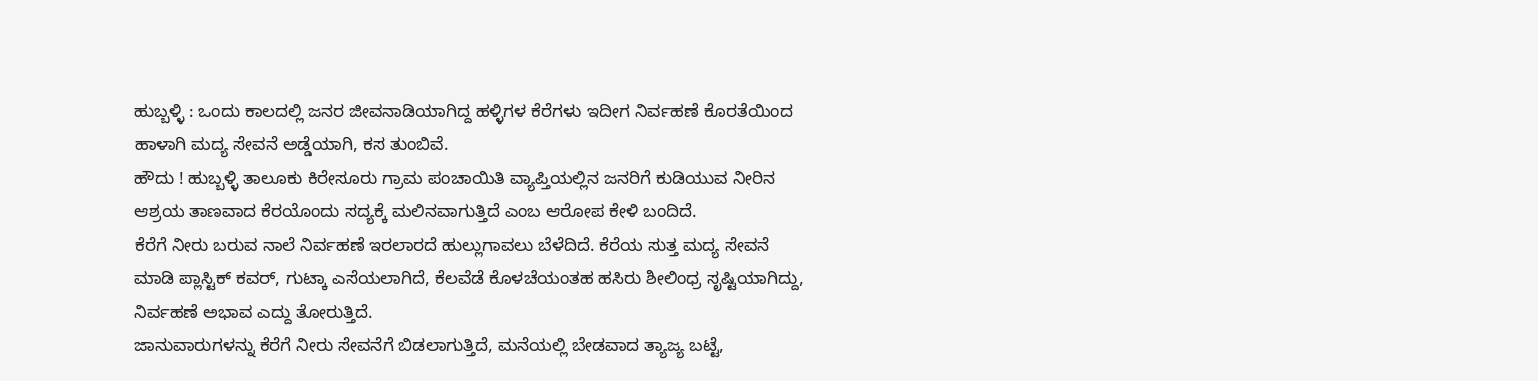ಹುಬ್ಬಳ್ಳಿ : ಒಂದು ಕಾಲದಲ್ಲಿ ಜನರ ಜೀವನಾಡಿಯಾಗಿದ್ದ ಹಳ್ಳಿಗಳ ಕೆರೆಗಳು ಇದೀಗ ನಿರ್ವಹಣೆ ಕೊರತೆಯಿಂದ ಹಾಳಾಗಿ ಮದ್ಯ ಸೇವನೆ ಅಡ್ಡೆಯಾಗಿ, ಕಸ ತುಂಬಿವೆ.
ಹೌದು ! ಹುಬ್ಬಳ್ಳಿ ತಾಲೂಕು ಕಿರೇಸೂರು ಗ್ರಾಮ ಪಂಚಾಯಿತಿ ವ್ಯಾಪ್ತಿಯಲ್ಲಿನ ಜನರಿಗೆ ಕುಡಿಯುವ ನೀರಿನ ಆಶ್ರಯ ತಾಣವಾದ ಕೆರಯೊಂದು ಸದ್ಯಕ್ಕೆ ಮಲಿನವಾಗುತ್ತಿದೆ ಎಂಬ ಆರೋಪ ಕೇಳಿ ಬಂದಿದೆ.
ಕೆರೆಗೆ ನೀರು ಬರುವ ನಾಲೆ ನಿರ್ವಹಣೆ ಇರಲಾರದೆ ಹುಲ್ಲುಗಾವಲು ಬೆಳೆದಿದೆ. ಕೆರೆಯ ಸುತ್ತ ಮದ್ಯ ಸೇವನೆ ಮಾಡಿ ಪ್ಲಾಸ್ಟಿಕ್ ಕವರ್, ಗುಟ್ಕಾ ಎಸೆಯಲಾಗಿದೆ, ಕೆಲವೆಡೆ ಕೊಳಚೆಯಂತಹ ಹಸಿರು ಶೀಲಿಂಧ್ರ ಸೃಷ್ಟಿಯಾಗಿದ್ದು, ನಿರ್ವಹಣೆ ಅಭಾವ ಎದ್ದು ತೋರುತ್ತಿದೆ.
ಜಾನುವಾರುಗಳನ್ನು ಕೆರೆಗೆ ನೀರು ಸೇವನೆಗೆ ಬಿಡಲಾಗುತ್ತಿದೆ, ಮನೆಯಲ್ಲಿ ಬೇಡವಾದ ತ್ಯಾಜ್ಯ ಬಟ್ಟೆ,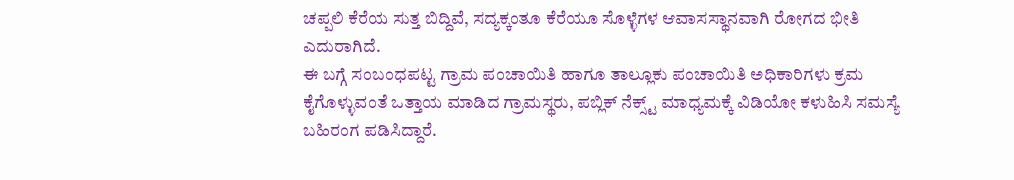ಚಪ್ಪಲಿ ಕೆರೆಯ ಸುತ್ತ ಬಿದ್ದಿವೆ, ಸದ್ಯಕ್ಕಂತೂ ಕೆರೆಯೂ ಸೊಳ್ಳೆಗಳ ಆವಾಸಸ್ಥಾನವಾಗಿ ರೋಗದ ಭೀತಿ ಎದುರಾಗಿದೆ.
ಈ ಬಗ್ಗೆ ಸಂಬಂಧಪಟ್ಟ ಗ್ರಾಮ ಪಂಚಾಯಿತಿ ಹಾಗೂ ತಾಲ್ಲೂಕು ಪಂಚಾಯಿತಿ ಅಧಿಕಾರಿಗಳು ಕ್ರಮ ಕೈಗೊಳ್ಳುವಂತೆ ಒತ್ತಾಯ ಮಾಡಿದ ಗ್ರಾಮಸ್ಥರು, ಪಬ್ಲಿಕ್ ನೆಕ್ಸ್ಟ್ ಮಾಧ್ಯಮಕ್ಕೆ ವಿಡಿಯೋ ಕಳುಹಿಸಿ ಸಮಸ್ಯೆ ಬಹಿರಂಗ ಪಡಿಸಿದ್ದಾರೆ.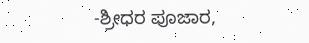-ಶ್ರೀಧರ ಪೂಜಾರ,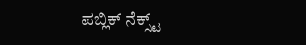ಪಬ್ಲಿಕ್ ನೆಕ್ಸ್ಟ್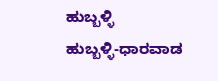ಹುಬ್ಬಳ್ಳಿ
ಹುಬ್ಬಳ್ಳಿ-ಧಾರವಾಡ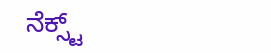ನೆಕ್ಸ್ಟ್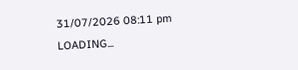31/07/2026 08:11 pm
LOADING...